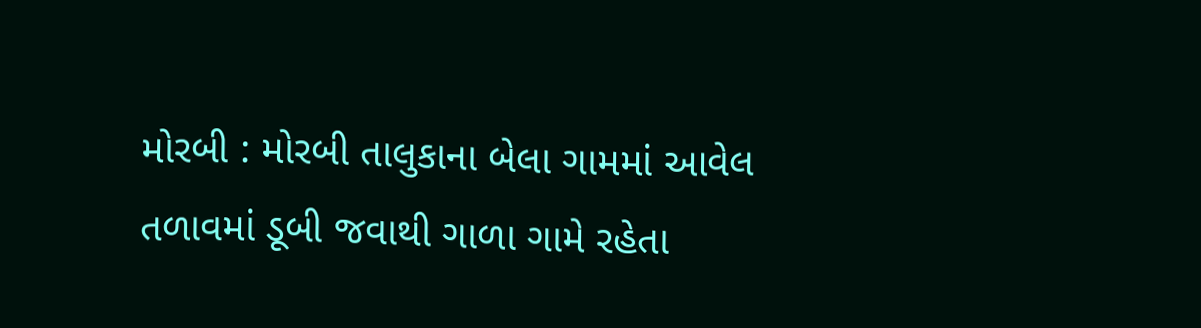મોરબી : મોરબી તાલુકાના બેલા ગામમાં આવેલ તળાવમાં ડૂબી જવાથી ગાળા ગામે રહેતા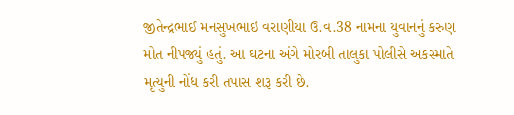જીતેન્દ્રભાઈ મનસુખભાઇ વરાણીયા ઉ.વ.38 નામના યુવાનનું કરુણ મોત નીપજ્યું હતું. આ ઘટના અંગે મોરબી તાલુકા પોલીસે અકસ્માતે મૃત્યુની નોંધ કરી તપાસ શરૂ કરી છે.